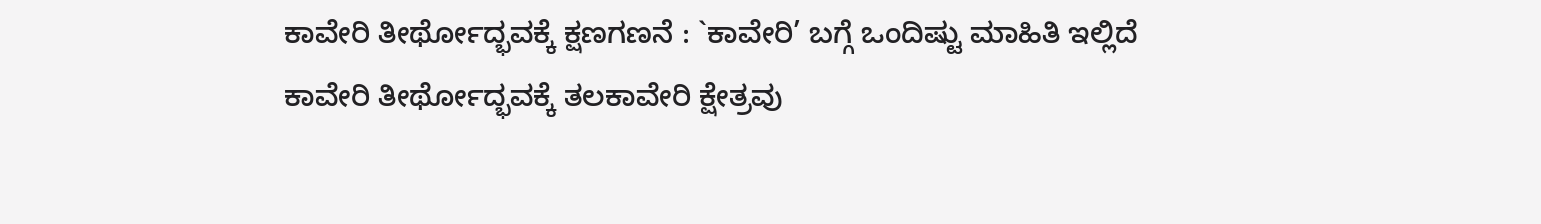ಕಾವೇರಿ ತೀರ್ಥೋದ್ಭವಕ್ಕೆ ಕ್ಷಣಗಣನೆ : `ಕಾವೇರಿ’ ಬಗ್ಗೆ ಒಂದಿಷ್ಟು ಮಾಹಿತಿ ಇಲ್ಲಿದೆ
ಕಾವೇರಿ ತೀರ್ಥೋದ್ಭವಕ್ಕೆ ತಲಕಾವೇರಿ ಕ್ಷೇತ್ರವು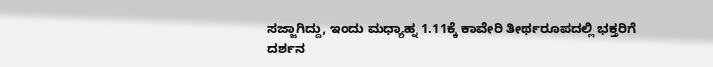ಸಜ್ಜಾಗಿದ್ದು, ಇಂದು ಮಧ್ಯಾಹ್ನ 1.11ಕ್ಕೆ ಕಾವೇರಿ ತೀರ್ಥರೂಪದಲ್ಲಿ ಭಕ್ತರಿಗೆ ದರ್ಶನ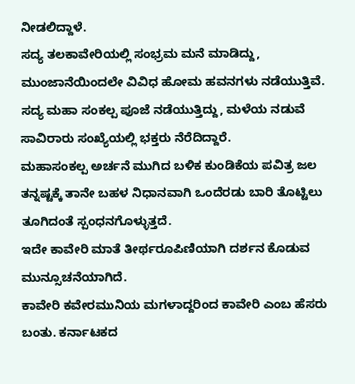ನೀಡಲಿದ್ದಾಳೆ.
ಸದ್ಯ ತಲಕಾವೇರಿಯಲ್ಲಿ ಸಂಭ್ರಮ ಮನೆ ಮಾಡಿದ್ದು, ಮುಂಜಾನೆಯಿಂದಲೇ ವಿವಿಧ ಹೋಮ ಹವನಗಳು ನಡೆಯುತ್ತಿವೆ.
ಸದ್ಯ ಮಹಾ ಸಂಕಲ್ಪ ಪೂಜೆ ನಡೆಯುತ್ತಿದ್ದು, ಮಳೆಯ ನಡುವೆ ಸಾವಿರಾರು ಸಂಖ್ಯೆಯಲ್ಲಿ ಭಕ್ತರು ನೆರೆದಿದ್ದಾರೆ.
ಮಹಾಸಂಕಲ್ಪ ಅರ್ಚನೆ ಮುಗಿದ ಬಳಿಕ ಕುಂಡಿಕೆಯ ಪವಿತ್ರ ಜಲ ತನ್ನಷ್ಟಕ್ಕೆ ತಾನೇ ಬಹಳ ನಿಧಾನವಾಗಿ ಒಂದೆರಡು ಬಾರಿ ತೊಟ್ಟಿಲು ತೂಗಿದಂತೆ ಸ್ಪಂಧನಗೊಳ್ಳುತ್ತದೆ.
ಇದೇ ಕಾವೇರಿ ಮಾತೆ ತೀರ್ಥರೂಪಿಣಿಯಾಗಿ ದರ್ಶನ ಕೊಡುವ ಮುನ್ಸೂಚನೆಯಾಗಿದೆ.
ಕಾವೇರಿ ಕವೇರಮುನಿಯ ಮಗಳಾದ್ದರಿಂದ ಕಾವೇರಿ ಎಂಬ ಹೆಸರು ಬಂತು. ಕರ್ನಾಟಕದ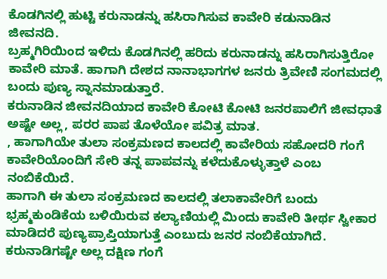ಕೊಡಗಿನಲ್ಲಿ ಹುಟ್ಟಿ ಕರುನಾಡನ್ನು ಹಸಿರಾಗಿಸುವ ಕಾವೇರಿ ಕಡುನಾಡಿನ ಜೀವನದಿ.
ಬ್ರಹ್ಮಗಿರಿಯಿಂದ ಇಳಿದು ಕೊಡಗಿನಲ್ಲಿ ಹರಿದು ಕರುನಾಡನ್ನು ಹಸಿರಾಗಿಸುತ್ತಿರೋ ಕಾವೇರಿ ಮಾತೆ. ಹಾಗಾಗಿ ದೇಶದ ನಾನಾಭಾಗಗಳ ಜನರು ತ್ರಿವೇಣಿ ಸಂಗಮದಲ್ಲಿ ಬಂದು ಪುಣ್ಯ ಸ್ನಾನಮಾಡುತ್ತಾರೆ.
ಕರುನಾಡಿನ ಜೀವನದಿಯಾದ ಕಾವೇರಿ ಕೋಟಿ ಕೋಟಿ ಜನರಪಾಲಿಗೆ ಜೀವಧಾತೆ ಅಷ್ಟೇ ಅಲ್ಲ, ಪರರ ಪಾಪ ತೊಳೆಯೋ ಪವಿತ್ರ ಮಾತ.
, ಹಾಗಾಗಿಯೇ ತುಲಾ ಸಂಕ್ರಮಣದ ಕಾಲದಲ್ಲಿ ಕಾವೇರಿಯ ಸಹೋದರಿ ಗಂಗೆ ಕಾವೇರಿಯೊಂದಿಗೆ ಸೇರಿ ತನ್ನ ಪಾಪವನ್ನು ಕಳೆದುಕೊಳ್ಳುತ್ತಾಳೆ ಎಂಬ ನಂಬಿಕೆಯಿದೆ.
ಹಾಗಾಗಿ ಈ ತುಲಾ ಸಂಕ್ರಮಣದ ಕಾಲದಲ್ಲಿ ತಲಾಕಾವೇರಿಗೆ ಬಂದು ಭ್ರಹ್ಮಕುಂಡಿಕೆಯ ಬಳಿಯಿರುವ ಕಲ್ಯಾಣಿಯಲ್ಲಿ ಮಿಂದು ಕಾವೇರಿ ತೀರ್ಥ ಸ್ವೀಕಾರ ಮಾಡಿದರೆ ಪುಣ್ಯಪ್ರಾಪ್ತಿಯಾಗುತ್ತೆ ಎಂಬುದು ಜನರ ನಂಬಿಕೆಯಾಗಿದೆ.
ಕರುನಾಡಿಗಷ್ಟೇ ಅಲ್ಲ ದಕ್ಷಿಣ ಗಂಗೆ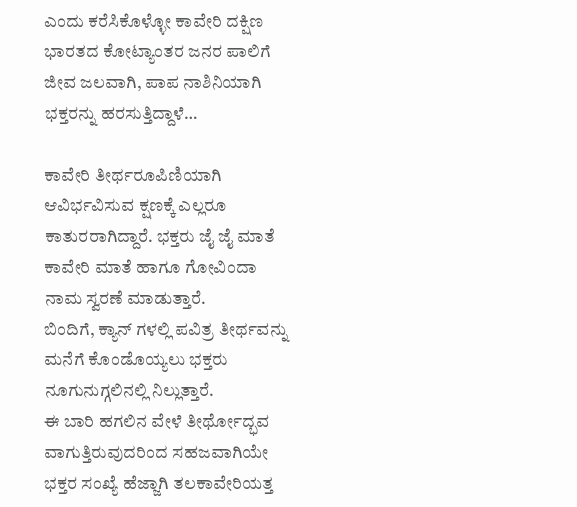ಎಂದು ಕರೆಸಿಕೊಳ್ಳೋ ಕಾವೇರಿ ದಕ್ಷಿಣ ಭಾರತದ ಕೋಟ್ಯಾಂತರ ಜನರ ಪಾಲಿಗೆ ಜೀವ ಜಲವಾಗಿ, ಪಾಪ ನಾಶಿನಿಯಾಗಿ ಭಕ್ತರನ್ನು ಹರಸುತ್ತಿದ್ದಾಳೆ…

ಕಾವೇರಿ ತೀರ್ಥರೂಪಿಣಿಯಾಗಿ ಆವಿರ್ಭವಿಸುವ ಕ್ಷಣಕ್ಕೆ ಎಲ್ಲರೂ ಕಾತುರರಾಗಿದ್ದಾರೆ. ಭಕ್ತರು ಜೈ ಜೈ ಮಾತೆ ಕಾವೇರಿ ಮಾತೆ ಹಾಗೂ ಗೋವಿಂದಾ ನಾಮ ಸ್ವರಣೆ ಮಾಡುತ್ತಾರೆ.
ಬಿಂದಿಗೆ, ಕ್ಯಾನ್ ಗಳಲ್ಲಿ ಪವಿತ್ರ ತೀರ್ಥವನ್ನು ಮನೆಗೆ ಕೊಂಡೊಯ್ಯಲು ಭಕ್ತರು ನೂಗುನುಗ್ಗಲಿನಲ್ಲಿ ನಿಲ್ಲುತ್ತಾರೆ.
ಈ ಬಾರಿ ಹಗಲಿನ ವೇಳೆ ತೀರ್ಥೋದ್ಭವ ವಾಗುತ್ತಿರುವುದರಿಂದ ಸಹಜವಾಗಿಯೇ ಭಕ್ತರ ಸಂಖ್ಯೆ ಹೆಜ್ಜಾಗಿ ತಲಕಾವೇರಿಯತ್ತ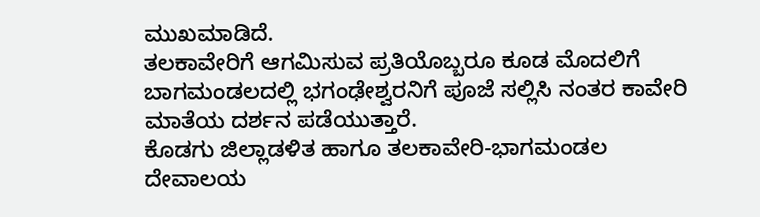ಮುಖಮಾಡಿದೆ.
ತಲಕಾವೇರಿಗೆ ಆಗಮಿಸುವ ಪ್ರತಿಯೊಬ್ಬರೂ ಕೂಡ ಮೊದಲಿಗೆ ಬಾಗಮಂಡಲದಲ್ಲಿ ಭಗಂಢೇಶ್ವರನಿಗೆ ಪೂಜೆ ಸಲ್ಲಿಸಿ ನಂತರ ಕಾವೇರಿ ಮಾತೆಯ ದರ್ಶನ ಪಡೆಯುತ್ತಾರೆ.
ಕೊಡಗು ಜಿಲ್ಲಾಡಳಿತ ಹಾಗೂ ತಲಕಾವೇರಿ-ಭಾಗಮಂಡಲ ದೇವಾಲಯ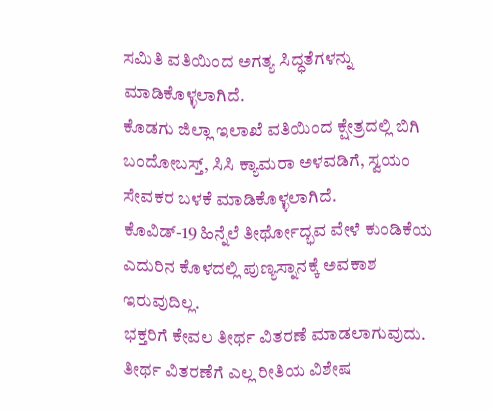ಸಮಿತಿ ವತಿಯಿಂದ ಅಗತ್ಯ ಸಿದ್ಧತೆಗಳನ್ನು ಮಾಡಿಕೊಳ್ಳಲಾಗಿದೆ.
ಕೊಡಗು ಜಿಲ್ಲಾ ಇಲಾಖೆ ವತಿಯಿಂದ ಕ್ಷೇತ್ರದಲ್ಲಿ ಬಿಗಿ ಬಂದೋಬಸ್ತ್, ಸಿಸಿ ಕ್ಯಾಮರಾ ಅಳವಡಿಗೆ, ಸ್ವಯಂ ಸೇವಕರ ಬಳಕೆ ಮಾಡಿಕೊಳ್ಳಲಾಗಿದೆ.
ಕೊವಿಡ್-19 ಹಿನ್ನೆಲೆ ತೀರ್ಥೋದ್ಭವ ವೇಳೆ ಕುಂಡಿಕೆಯ ಎದುರಿನ ಕೊಳದಲ್ಲಿ ಪುಣ್ಯಸ್ನಾನಕ್ಕೆ ಅವಕಾಶ ಇರುವುದಿಲ್ಲ.
ಭಕ್ತರಿಗೆ ಕೇವಲ ತೀರ್ಥ ವಿತರಣೆ ಮಾಡಲಾಗುವುದು. ತೀರ್ಥ ವಿತರಣೆಗೆ ಎಲ್ಲ ರೀತಿಯ ವಿಶೇಷ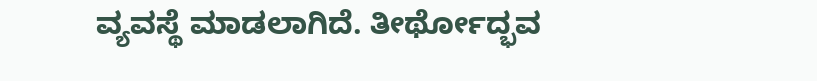ವ್ಯವಸ್ಥೆ ಮಾಡಲಾಗಿದೆ. ತೀರ್ಥೋದ್ಭವ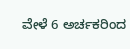ವೇಳೆ 6 ಅರ್ಚಕರಿಂದ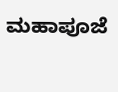ಮಹಾಪೂಜೆ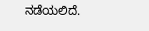ನಡೆಯಲಿದೆ.